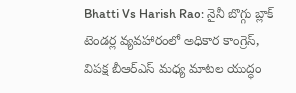Bhatti Vs Harish Rao: నైనీ బొగ్గు బ్లాక్ టెండర్ల వ్యవహారంలో అధికార కాంగ్రెస్, విపక్ష బీఆర్ఎస్ మధ్య మాటల యుద్ధం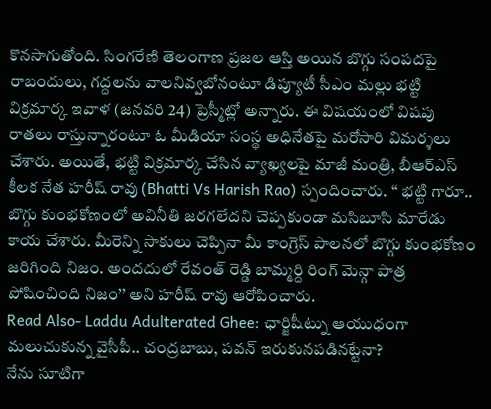కొనసాగుతోంది. సింగరేణి తెలంగాణ ప్రజల ఆస్తి అయిన బొగ్గు సంపదపై రాబందులు, గద్దలను వాలనివ్వబోనంటూ డిప్యూటీ సీఎం మల్లు భట్టి విక్రమార్క ఇవాళ (జనవరి 24) ప్రెస్మీట్లో అన్నారు. ఈ విషయంలో విషపు రాతలు రాస్తున్నారంటూ ఓ మీడియా సంస్థ అధినేతపై మరోసారి విమర్శలు చేశారు. అయితే, భట్టి విక్రమార్క చేసిన వ్యాఖ్యలపై మాజీ మంత్రి, బీఆర్ఎస్ కీలక నేత హరీష్ రావు (Bhatti Vs Harish Rao) స్పందించారు. ‘‘ భట్టి గారూ.. బొగ్గు కుంభకోణంలో అవినీతి జరగలేదని చెప్పకుండా మసిబూసి మారేడు కాయ చేశారు. మీరెన్ని సాకులు చెప్పినా మీ కాంగ్రెస్ పాలనలో బొగ్గు కుంభకోణం జరిగింది నిజం. అందదులో రేవంత్ రెడ్డి బామ్మర్ది రింగ్ మెన్గా పాత్ర పోషించింది నిజం’’ అని హరీష్ రావు ఆరోపించారు.
Read Also- Laddu Adulterated Ghee: ఛార్జిషీట్ను ఆయుధంగా మలుచుకున్న వైసీపీ.. చంద్రబాబు, పవన్ ఇరుకునపడినట్టేనా?
నేను సూటిగా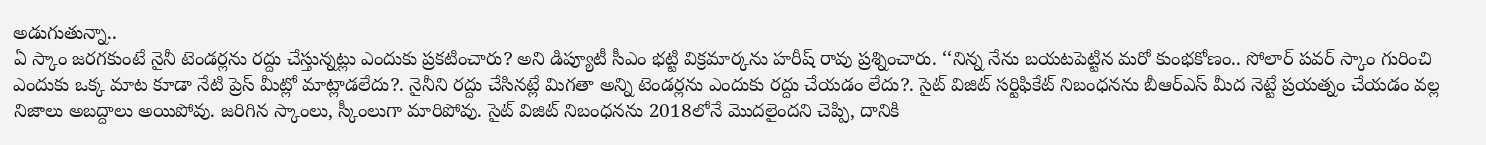అడుగుతున్నా..
ఏ స్కాం జరగకుంటే నైనీ టెండర్లను రద్దు చేస్తున్నట్లు ఎందుకు ప్రకటించారు? అని డిప్యూటీ సీఎం భట్టి విక్రమార్కను హరీష్ రావు ప్రశ్నించారు. ‘‘నిన్న నేను బయటపెట్టిన మరో కుంభకోణం.. సోలార్ పవర్ స్కాం గురించి ఎందుకు ఒక్క మాట కూడా నేటి ప్రెస్ మీట్లో మాట్లాడలేదు?. నైనీని రద్దు చేసినట్లే మిగతా అన్ని టెండర్లను ఎందుకు రద్దు చేయడం లేదు?. సైట్ విజిట్ సర్టిఫికేట్ నిబంధనను బీఆర్ఎస్ మీద నెట్టే ప్రయత్నం చేయడం వల్ల నిజాలు అబద్దాలు అయిపోవు. జరిగిన స్కాంలు, స్కీంలుగా మారిపోవు. సైట్ విజిట్ నిబంధనను 2018లోనే మొదలైందని చెప్పి, దానికి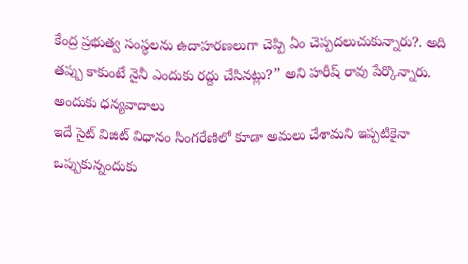కేంద్ర ప్రభుత్వ సంస్థలను ఉదాహరణలుగా చెప్పి ఏం చెప్పదలుచుకున్నారు?. అది తప్పు కాకుంటే నైనీ ఎందుకు రద్దు చేసినట్లు?’’ అని హరీష్ రావు పేర్కొన్నారు.
అందుకు ధన్యవాదాలు
ఇదే సైట్ విజిట్ విధానం సింగరేణిలో కూడా అమలు చేశామని ఇప్పటికైనా ఒప్పుకున్నందుకు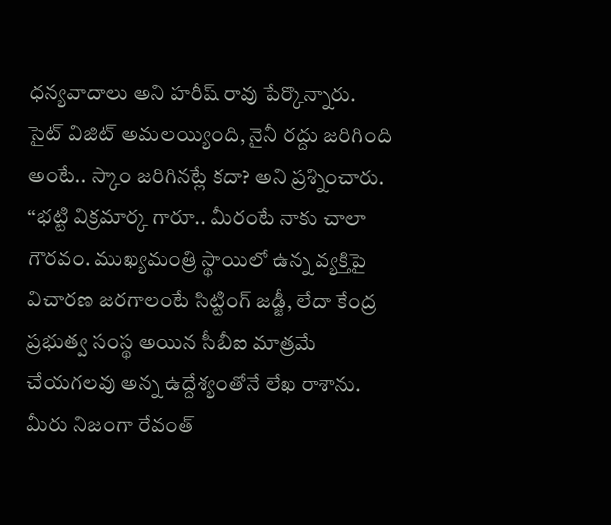ధన్యవాదాలు అని హరీష్ రావు పేర్కొన్నారు. సైట్ విజిట్ అమలయ్యింది, నైనీ రద్దు జరిగింది అంటే.. స్కాం జరిగినట్లే కదా? అని ప్రశ్నించారు. ‘‘భట్టి విక్రమార్క గారూ.. మీరంటే నాకు చాలా గౌరవం. ముఖ్యమంత్రి స్థాయిలో ఉన్న వ్యక్తిపై విచారణ జరగాలంటే సిట్టింగ్ జడ్జీ, లేదా కేంద్ర ప్రభుత్వ సంస్థ అయిన సీబీఐ మాత్రమే చేయగలవు అన్న ఉద్దేశ్యంతోనే లేఖ రాశాను. మీరు నిజంగా రేవంత్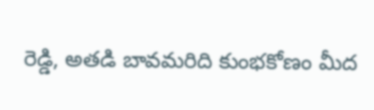రెడ్డి, అతడి బావమరిది కుంభకోణం మీద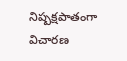నిష్పక్షపాతంగా విచారణ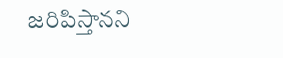జరిపిస్తానని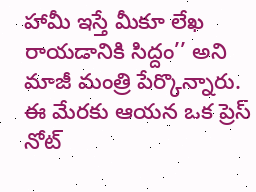హామీ ఇస్తే మీకూ లేఖ రాయడానికి సిద్దం’’ అని మాజీ మంత్రి పేర్కొన్నారు. ఈ మేరకు ఆయన ఒక ప్రెస్ నోట్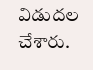విడుదల చేశారు.